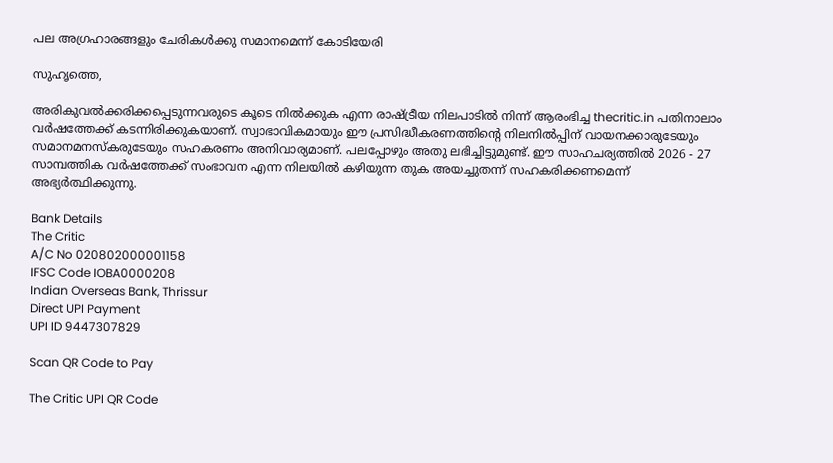പല അഗ്രഹാരങ്ങളും ചേരികള്‍ക്കു സമാനമെന്ന് കോടിയേരി

സുഹൃത്തെ,

അരികുവല്‍ക്കരിക്കപ്പെടുന്നവരുടെ കൂടെ നില്‍ക്കുക എന്ന രാഷ്ട്രീയ നിലപാടില്‍ നിന്ന് ആരംഭിച്ച thecritic.in പതിനാലാം വര്‍ഷത്തേക്ക് കടന്നിരിക്കുകയാണ്. സ്വാഭാവികമായും ഈ പ്രസിദ്ധീകരണത്തിന്റെ നിലനില്‍പ്പിന് വായനക്കാരുടേയും സമാനമനസ്‌കരുടേയും സഹകരണം അനിവാര്യമാണ്. പലപ്പോഴും അതു ലഭിച്ചിട്ടുമുണ്ട്. ഈ സാഹചര്യത്തില്‍ 2026 - 27 സാമ്പത്തിക വര്‍ഷത്തേക്ക് സംഭാവന എന്ന നിലയില്‍ കഴിയുന്ന തുക അയച്ചുതന്ന് സഹകരിക്കണമെന്ന് അഭ്യര്‍ത്ഥിക്കുന്നു.

Bank Details
The Critic
A/C No 020802000001158
IFSC Code IOBA0000208
Indian Overseas Bank, Thrissur
Direct UPI Payment
UPI ID 9447307829

Scan QR Code to Pay

The Critic UPI QR Code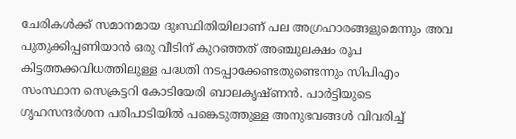ചേരികള്‍ക്ക് സമാനമായ ദുഃസ്ഥിതിയിലാണ് പല അഗ്രഹാരങ്ങളുമെന്നും അവ പുതുക്കിപ്പണിയാന്‍ ഒരു വീടിന് കുറഞ്ഞത് അഞ്ചുലക്ഷം രൂപ കിട്ടത്തക്കവിധത്തിലുള്ള പദ്ധതി നടപ്പാക്കേണ്ടതുണ്ടെന്നും സിപിഎം സംസ്ഥാന സെക്രട്ടറി കോടിയേരി ബാലകൃഷ്ണന്‍. പാര്‍ട്ടിയുടെ ഗൃഹസന്ദര്‍ശന പരിപാടിയില്‍ പങ്കെടുത്തുള്ള അനുഭവങ്ങള്‍ വിവരിച്ച്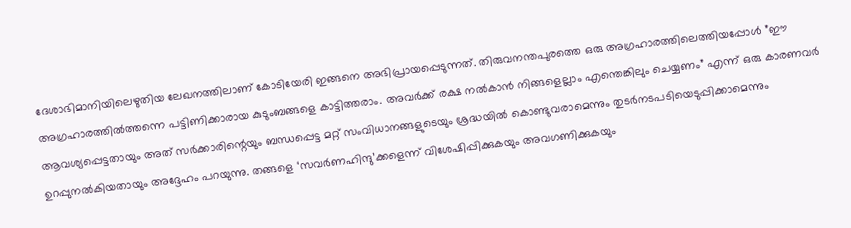ദേശാഭിമാനിയിലെഴുതിയ ലേഖനത്തിലാണ് കോടിയേരി ഇങ്ങനെ അഭിപ്രായപ്പെടുന്നത്. തിരുവനന്തപുരത്തെ ഒരു അഗ്രഹാരത്തിലെത്തിയപ്പോള്‍ ”ഈ അഗ്രഹാരത്തില്‍ത്തന്നെ പട്ടിണിക്കാരായ കുടുംബങ്ങളെ കാട്ടിത്തരാം. അവര്‍ക്ക് രക്ഷ നല്‍കാന്‍ നിങ്ങളെല്ലാം എന്തെങ്കിലും ചെയ്യണം” എന്ന് ഒരു കാരണവര്‍ ആവശ്യപ്പെട്ടതായും അത് സര്‍ക്കാരിന്റെയും ബന്ധപ്പെട്ട മറ്റ് സംവിധാനങ്ങളുടെയും ശ്രദ്ധയില്‍ കൊണ്ടുവരാമെന്നും തുടര്‍നടപടിയെടുപ്പിക്കാമെന്നും ഉറപ്പുനല്‍കിയതായും അദ്ദേഹം പറയുന്നു. തങ്ങളെ ‘സവര്‍ണഹിന്ദു’ക്കളെന്ന് വിശേഷിപ്പിക്കുകയും അവഗണിക്കുകയും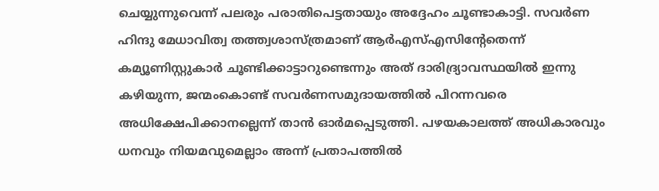ചെയ്യുന്നുവെന്ന് പലരും പരാതിപെട്ടതായും അദ്ദേഹം ചൂണ്ടാകാട്ടി. സവര്‍ണ ഹിന്ദു മേധാവിത്വ തത്ത്വശാസ്ത്രമാണ് ആര്‍എസ്എസിന്റേതെന്ന് കമ്യൂണിസ്റ്റുകാര്‍ ചൂണ്ടിക്കാട്ടാറുണ്ടെന്നും അത് ദാരിദ്ര്യാവസ്ഥയില്‍ ഇന്നു കഴിയുന്ന, ജന്മംകൊണ്ട് സവര്‍ണസമുദായത്തില്‍ പിറന്നവരെ അധിക്ഷേപിക്കാനല്ലെന്ന് താന്‍ ഓര്‍മപ്പെടുത്തി. പഴയകാലത്ത് അധികാരവും ധനവും നിയമവുമെല്ലാം അന്ന് പ്രതാപത്തില്‍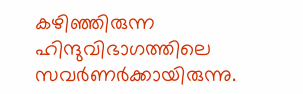കഴിഞ്ഞിരുന്ന ഹിന്ദുവിഭാഗത്തിലെ സവര്‍ണര്‍ക്കായിരുന്നു.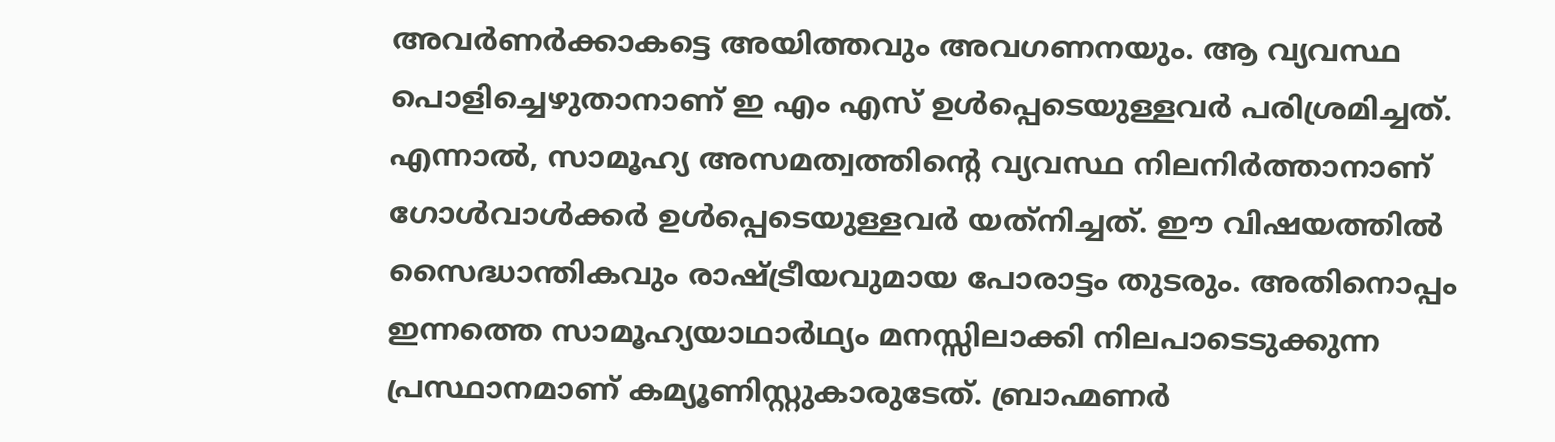അവര്‍ണര്‍ക്കാകട്ടെ അയിത്തവും അവഗണനയും. ആ വ്യവസ്ഥ പൊളിച്ചെഴുതാനാണ് ഇ എം എസ് ഉള്‍പ്പെടെയുള്ളവര്‍ പരിശ്രമിച്ചത്. എന്നാല്‍, സാമൂഹ്യ അസമത്വത്തിന്റെ വ്യവസ്ഥ നിലനിര്‍ത്താനാണ് ഗോള്‍വാള്‍ക്കര്‍ ഉള്‍പ്പെടെയുള്ളവര്‍ യത്‌നിച്ചത്. ഈ വിഷയത്തില്‍ സൈദ്ധാന്തികവും രാഷ്ട്രീയവുമായ പോരാട്ടം തുടരും. അതിനൊപ്പം ഇന്നത്തെ സാമൂഹ്യയാഥാര്‍ഥ്യം മനസ്സിലാക്കി നിലപാടെടുക്കുന്ന പ്രസ്ഥാനമാണ് കമ്യൂണിസ്റ്റുകാരുടേത്. ബ്രാഹ്മണര്‍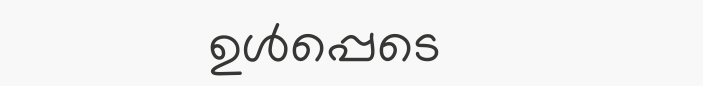ഉള്‍പ്പെടെ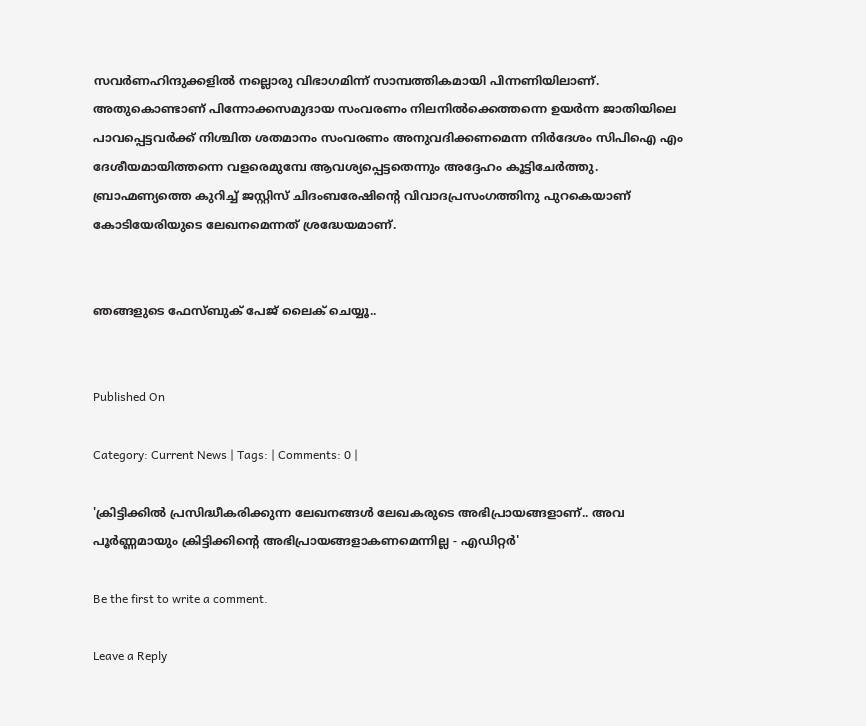സവര്‍ണഹിന്ദുക്കളില്‍ നല്ലൊരു വിഭാഗമിന്ന് സാമ്പത്തികമായി പിന്നണിയിലാണ്. അതുകൊണ്ടാണ് പിന്നോക്കസമുദായ സംവരണം നിലനില്‍ക്കെത്തന്നെ ഉയര്‍ന്ന ജാതിയിലെ പാവപ്പെട്ടവര്‍ക്ക് നിശ്ചിത ശതമാനം സംവരണം അനുവദിക്കണമെന്ന നിര്‍ദേശം സിപിഐ എം ദേശീയമായിത്തന്നെ വളരെമുമ്പേ ആവശ്യപ്പെട്ടതെന്നും അദ്ദേഹം കൂട്ടിചേര്‍ത്തു. ബ്രാഹ്മണ്യത്തെ കുറിച്ച് ജസ്റ്റിസ് ചിദംബരേഷിന്റെ വിവാദപ്രസംഗത്തിനു പുറകെയാണ് കോടിയേരിയുടെ ലേഖനമെന്നത് ശ്രദ്ധേയമാണ്.


ഞങ്ങളുടെ ഫേസ്ബുക് പേജ് ലൈക് ചെയ്യൂ..


Published On

Category: Current News | Tags: | Comments: 0 |

'ക്രിട്ടിക്കില്‍ പ്രസിദ്ധീകരിക്കുന്ന ലേഖനങ്ങള്‍ ലേഖകരുടെ അഭിപ്രായങ്ങളാണ്.. അവ പൂര്‍ണ്ണമായും ക്രിട്ടിക്കിന്റെ അഭിപ്രായങ്ങളാകണമെന്നില്ല - എഡിറ്റര്‍'

Be the first to write a comment.

Leave a Reply